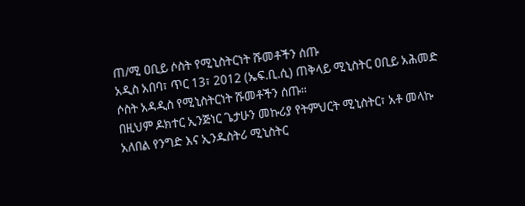ጠ/ሚ ዐቢይ ሶስት የሚኒስትርነት ሹመቶችን ሰጡ
አዲስ አበባ፣ ጥር 13፣ 2012 (ኤፍ.ቢ.ሲ) ጠቅላይ ሚኒስትር ዐቢይ አሕመድ ሶስት አዳዲስ የሚኒስትርነት ሹመቶችን ሰጡ።
በዚህም ዶክተር ኢንጅነር ጌታሁን መኩሪያ የትምህርት ሚኒስትር፣ አቶ መላኩ አለበል የንግድ እና ኢንዱስትሪ ሚኒስትር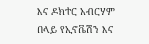እና ዶክተር አብርሃም በላይ የኢኖቬሽን እና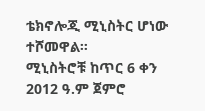ቴክኖሎጂ ሚኒስትር ሆነው ተሾመዋል።
ሚኒስትሮቹ ከጥር 6 ቀን 2012 ዓ.ም ጀምሮ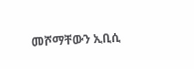መሾማቸውን ኢቢሲ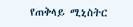የጠቅላይ ሚኒስትር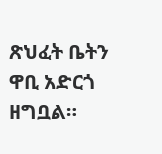ጽህፈት ቤትን ዋቢ አድርጎ ዘግቧል።